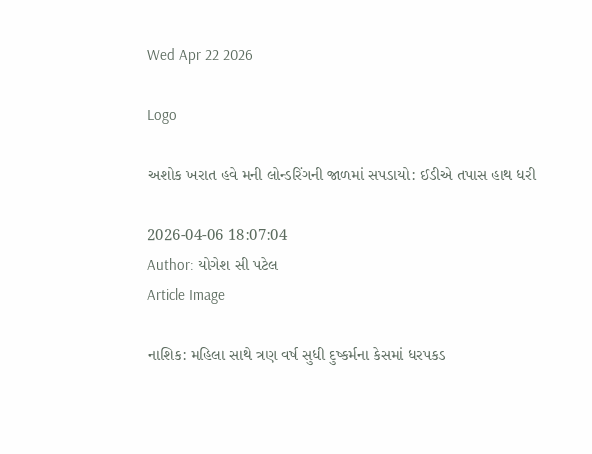Wed Apr 22 2026

Logo

અશોક ખરાત હવે મની લોન્ડરિંગની જાળમાં સપડાયો: ઈડીએ તપાસ હાથ ધરી

2026-04-06 18:07:04
Author: યોગેશ સી પટેલ
Article Image

નાશિક: મહિલા સાથે ત્રણ વર્ષ સુધી દુષ્કર્મના કેસમાં ધરપકડ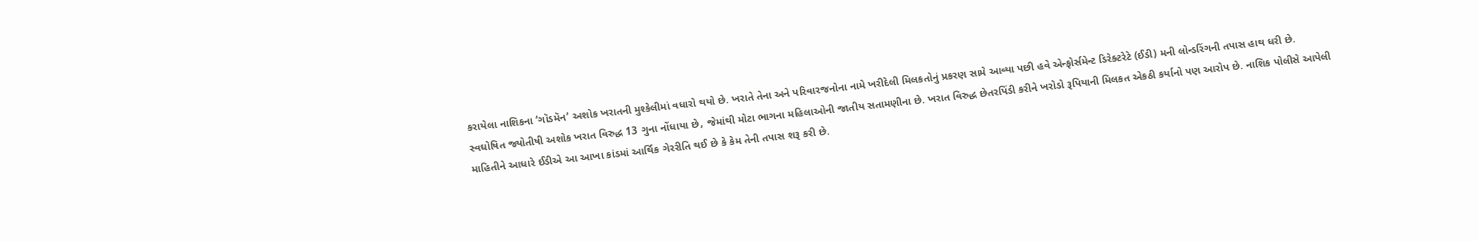કરાયેલા નાશિકના ‘ગૉડમૅન’ અશોક ખરાતની મુશ્કેલીમાં વધારો થયો છે. ખરાતે તેના અને પરિવારજનોના નામે ખરીદેલી મિલકતોનું પ્રકરણ સામે આવ્યા પછી હવે એન્ફોર્સમેન્ટ ડિરેક્ટરેટે (ઈડી) મની લોન્ડરિંગની તપાસ હાથ ધરી છે.
સ્વઘોષિત જ્યોતીષી અશોક ખરાત વિરુદ્ધ 13 ગુના નોંધાયા છે, જેમાંથી મોટા ભાગના મહિલાઓની જાતીય સતામણીના છે. ખરાત વિરુદ્ધ છેતરપિંડી કરીને ખરોડો રૂપિયાની મિલકત એકઠી કર્યાનો પણ આરોપ છે. નાશિક પોલીસે આપેલી માહિતીને આધારે ઈડીએ આ આખા કાંડમાં આર્થિક ગેરરીતિ થઈ છે કે કેમ તેની તપાસ શરૂ કરી છે.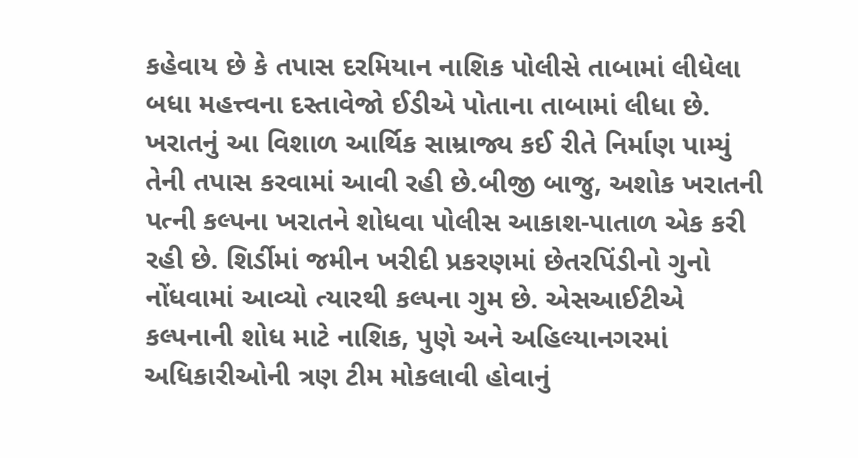કહેવાય છે કે તપાસ દરમિયાન નાશિક પોલીસે તાબામાં લીધેલા બધા મહત્ત્વના દસ્તાવેજો ઈડીએ પોતાના તાબામાં લીધા છે. ખરાતનું આ વિશાળ આર્થિક સામ્રાજ્ય કઈ રીતે નિર્માણ પામ્યું તેની તપાસ કરવામાં આવી રહી છે.બીજી બાજુ, અશોક ખરાતની પત્ની કલ્પના ખરાતને શોધવા પોલીસ આકાશ-પાતાળ એક કરી રહી છે. શિર્ડીમાં જમીન ખરીદી પ્રકરણમાં છેતરપિંડીનો ગુનો નોંધવામાં આવ્યો ત્યારથી કલ્પના ગુમ છે. એસઆઈટીએ કલ્પનાની શોધ માટે નાશિક, પુણે અને અહિલ્યાનગરમાં અધિકારીઓની ત્રણ ટીમ મોકલાવી હોવાનું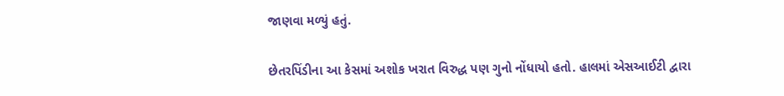જાણવા મળ્યું હતું.

છેતરપિંડીના આ કેસમાં અશોક ખરાત વિરુદ્ધ પણ ગુનો નોંધાયો હતો. હાલમાં એસઆઈટી દ્વારા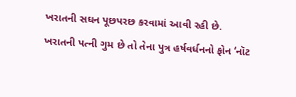ખરાતની સઘન પૂછપરછ કરવામાં આવી રહી છે. ખરાતની પત્ની ગુમ છે તો તેના પુત્ર હર્ષવર્ધનનો ફોન ‘નૉટ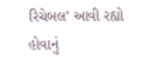રિચેબલ’ આવી રહ્યો હોવાનું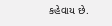કહેવાય છે.